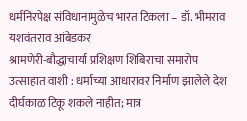धर्मनिरपेक्ष संविधानामुळेच भारत टिकला – डॉ. भीमराव यशवंतराव आंबेडकर
श्रामणेरी-बौद्धाचार्या प्रशिक्षण शिबिराचा समारोप उत्साहात वाशी : धर्माच्या आधारावर निर्माण झालेले देश दीर्घकाळ टिकू शकले नाहीत; मात्र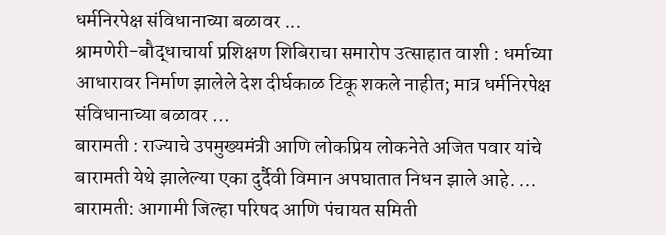धर्मनिरपेक्ष संविधानाच्या बळावर ...
श्रामणेरी-बौद्धाचार्या प्रशिक्षण शिबिराचा समारोप उत्साहात वाशी : धर्माच्या आधारावर निर्माण झालेले देश दीर्घकाळ टिकू शकले नाहीत; मात्र धर्मनिरपेक्ष संविधानाच्या बळावर ...
बारामती : राज्याचे उपमुख्यमंत्री आणि लोकप्रिय लोकनेते अजित पवार यांचे बारामती येथे झालेल्या एका दुर्दैवी विमान अपघातात निधन झाले आहे. ...
बारामती: आगामी जिल्हा परिषद आणि पंचायत समिती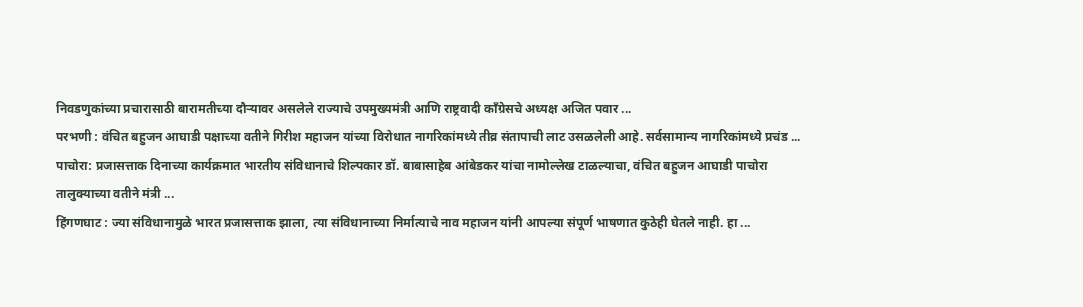निवडणुकांच्या प्रचारासाठी बारामतीच्या दौऱ्यावर असलेले राज्याचे उपमुख्यमंत्री आणि राष्ट्रवादी काँग्रेसचे अध्यक्ष अजित पवार ...
परभणी : वंचित बहुजन आघाडी पक्षाच्या वतीने गिरीश महाजन यांच्या विरोधात नागरिकांमध्ये तीव्र संतापाची लाट उसळलेली आहे. सर्वसामान्य नागरिकांमध्ये प्रचंड ...
पाचोरा: प्रजासत्ताक दिनाच्या कार्यक्रमात भारतीय संविधानाचे शिल्पकार डॉ. बाबासाहेब आंबेडकर यांचा नामोल्लेख टाळल्याचा, वंचित बहुजन आघाडी पाचोरा तालुक्याच्या वतीने मंत्री ...
हिंगणघाट : ज्या संविधानामुळे भारत प्रजासत्ताक झाला, त्या संविधानाच्या निर्मात्याचे नाव महाजन यांनी आपल्या संपूर्ण भाषणात कुठेही घेतले नाही. हा ...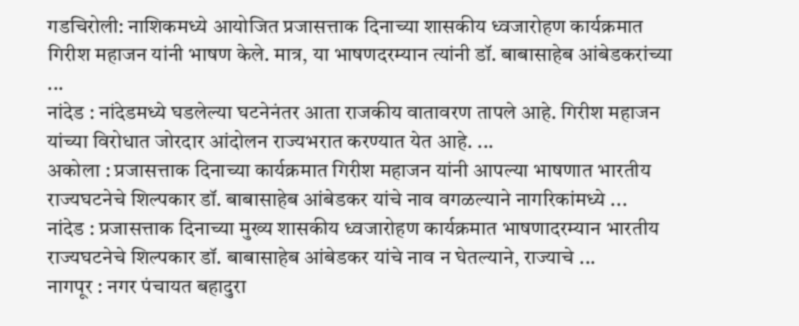गडचिरोली: नाशिकमध्ये आयोजित प्रजासत्ताक दिनाच्या शासकीय ध्वजारोहण कार्यक्रमात गिरीश महाजन यांनी भाषण केले. मात्र, या भाषणदरम्यान त्यांनी डॉ. बाबासाहेब आंबेडकरांच्या ...
नांदेड : नांदेडमध्ये घडलेल्या घटनेनंतर आता राजकीय वातावरण तापले आहे. गिरीश महाजन यांच्या विरोधात जोरदार आंदोलन राज्यभरात करण्यात येत आहे. ...
अकोला : प्रजासत्ताक दिनाच्या कार्यक्रमात गिरीश महाजन यांनी आपल्या भाषणात भारतीय राज्यघटनेचे शिल्पकार डॉ. बाबासाहेब आंबेडकर यांचे नाव वगळल्याने नागरिकांमध्ये ...
नांदेड : प्रजासत्ताक दिनाच्या मुख्य शासकीय ध्वजारोहण कार्यक्रमात भाषणादरम्यान भारतीय राज्यघटनेचे शिल्पकार डॉ. बाबासाहेब आंबेडकर यांचे नाव न घेतल्याने, राज्याचे ...
नागपूर : नगर पंचायत बहादुरा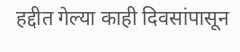हद्दीत गेल्या काही दिवसांपासून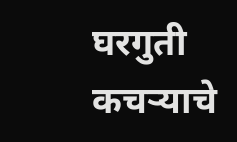घरगुती कचऱ्याचे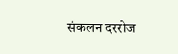संकलन दररोज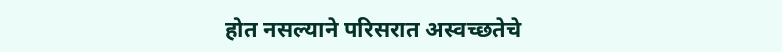होत नसल्याने परिसरात अस्वच्छतेचे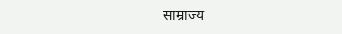साम्राज्य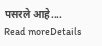पसरले आहे....
Read moreDetails